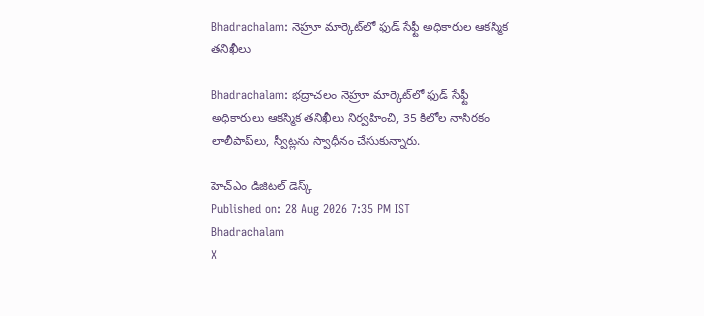Bhadrachalam: నెహ్రూ మార్కెట్‌లో ఫుడ్ సేఫ్టీ అధికారుల ఆకస్మిక తనిఖీలు

Bhadrachalam: భద్రాచలం నెహ్రూ మార్కెట్‌లో ఫుడ్ సేఫ్టీ అధికారులు ఆకస్మిక తనిఖీలు నిర్వహించి, 35 కిలోల నాసిరకం లాలీపాప్‌లు, స్వీట్లను స్వాధీనం చేసుకున్నారు.

హెచ్ఎం డిజిటల్ డెస్క్
Published on: 28 Aug 2026 7:35 PM IST
Bhadrachalam
X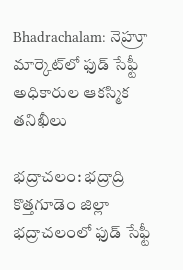Bhadrachalam: నెహ్రూ మార్కెట్‌లో ఫుడ్ సేఫ్టీ అధికారుల ఆకస్మిక తనిఖీలు

భద్రాచలం: భద్రాద్రి కొత్తగూడెం జిల్లా భద్రాచలంలో ఫుడ్ సేఫ్టీ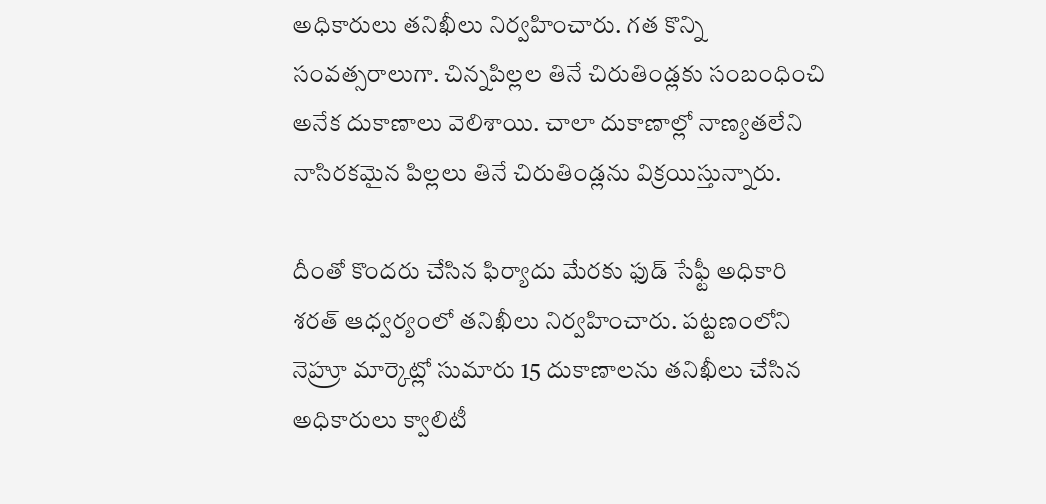అధికారులు తనిఖీలు నిర్వహించారు. గత కొన్ని సంవత్సరాలుగా. చిన్నపిల్లల తినే చిరుతిండ్లకు సంబంధించి అనేక దుకాణాలు వెలిశాయి. చాలా దుకాణాల్లో నాణ్యతలేని నాసిరకమైన పిల్లలు తినే చిరుతిండ్లను విక్రయిస్తున్నారు.

దీంతో కొందరు చేసిన ఫిర్యాదు మేరకు ఫుడ్ సేఫ్టీ అధికారి శరత్ ఆధ్వర్యంలో తనిఖీలు నిర్వహించారు. పట్టణంలోని నెహ్రూ మార్కెట్లో సుమారు 15 దుకాణాలను తనిఖీలు చేసిన అధికారులు క్వాలిటీ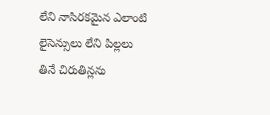లేని నాసిరకమైన ఎలాంటి లైసెన్సులు లేని పిల్లలు తినే చిరుతిన్లను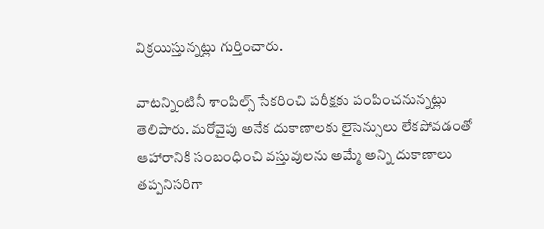విక్రయిస్తున్నట్లు గుర్తించారు.

వాటన్నింటినీ శాంపిల్స్ సేకరించి పరీక్షకు పంపించనున్నట్లు తెలిపారు. మరోవైపు అనేక దుకాణాలకు లైసెన్సులు లేకపోవడంతో ఆహారానికి సంబంధించి వస్తువులను అమ్మే అన్ని దుకాణాలు తప్పనిసరిగా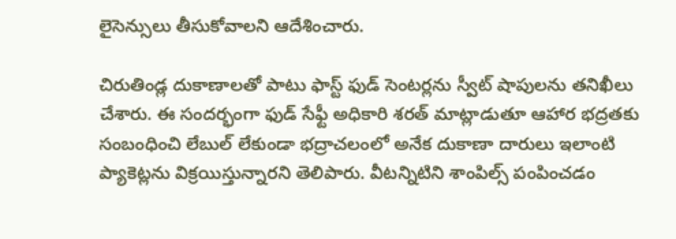లైసెన్సులు తీసుకోవాలని ఆదేశించారు.

చిరుతిండ్ల దుకాణాలతో పాటు ఫాస్ట్ ఫుడ్ సెంటర్లను స్వీట్ షాపులను తనిఖీలు చేశారు. ఈ సందర్భంగా ఫుడ్ సేఫ్టీ అధికారి శరత్ మాట్లాడుతూ ఆహార భద్రతకు సంబంధించి లేబుల్ లేకుండా భద్రాచలంలో అనేక దుకాణా దారులు ఇలాంటి ప్యాకెట్లను విక్రయిస్తున్నారని తెలిపారు. వీటన్నిటిని శాంపిల్స్ పంపించడం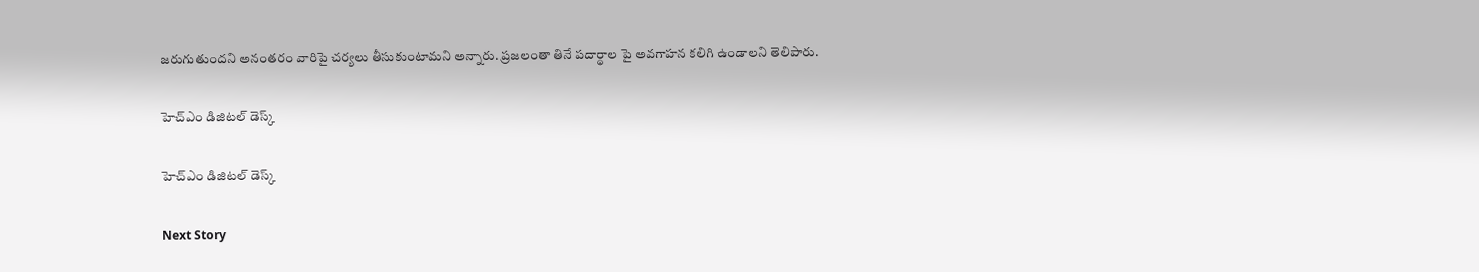జరుగుతుందని అనంతరం వారిపై చర్యలు తీసుకుంటామని అన్నారు. ప్రజలంతా తినే పదార్థాల పై అవగాహన కలిగి ఉండాలని తెలిపారు.

హెచ్ఎం డిజిటల్ డెస్క్

హెచ్ఎం డిజిటల్ డెస్క్

Next Story